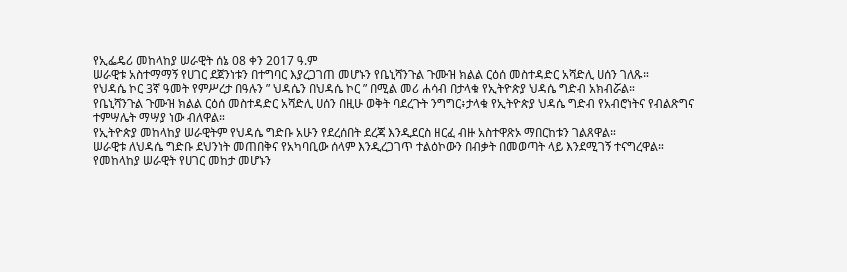የኢፌዴሪ መከላከያ ሠራዊት ሰኔ 08 ቀን 2017 ዓ.ም
ሠራዊቱ አስተማማኝ የሀገር ደጀንነቱን በተግባር እያረጋገጠ መሆኑን የቤኒሻንጉል ጉሙዝ ክልል ርዕሰ መስተዳድር አሻድሊ ሀሰን ገለጹ።
የህዳሴ ኮር 3ኛ ዓመት የምሥረታ በዓሉን ” ህዳሴን በህዳሴ ኮር ” በሚል መሪ ሐሳብ በታላቁ የኢትዮጵያ ህዳሴ ግድብ አክብሯል።
የቤኒሻንጉል ጉሙዝ ክልል ርዕሰ መስተዳድር አሻድሊ ሀሰን በዚሁ ወቅት ባደረጉት ንግግር፥ታላቁ የኢትዮጵያ ህዳሴ ግድብ የአብሮነትና የብልጽግና ተምሣሌት ማሣያ ነው ብለዋል።
የኢትዮጵያ መከላከያ ሠራዊትም የህዳሴ ግድቡ አሁን የደረሰበት ደረጃ እንዲደርስ ዘርፈ ብዙ አስተዋጽኦ ማበርከቱን ገልጸዋል።
ሠራዊቱ ለህዳሴ ግድቡ ደህንነት መጠበቅና የአካባቢው ሰላም እንዲረጋገጥ ተልዕኮውን በብቃት በመወጣት ላይ እንደሚገኝ ተናግረዋል።
የመከላከያ ሠራዊት የሀገር መከታ መሆኑን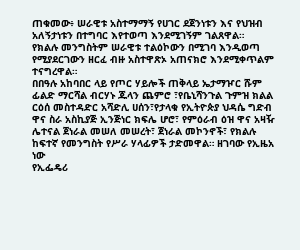ጠቁመው፥ ሠራዊቱ አስተማማኝ የሀገር ደጀንነቱን እና የህዝብ አለኝታነቱን በተግባር እየተወጣ እንደሚገኝም ገልጸዋል።
የክልሉ መንግስትም ሠራዊቱ ተልዕኮውን በሚገባ እንዲወጣ የሚያደርገውን ዘርፈ ብዙ አስተዋጽኦ አጠናክሮ እንደሚቀጥልም ተናግረዋል።
በበዓሉ አከባበር ላይ የጦር ሃይሎች ጠቅላይ ኤታማዦር ሹም ፊልድ ማርሻል ብርሃኑ ጁላን ጨምሮ ፣የቤኒሻንጉል ጉምዝ ክልል ርዕሰ መስተዳድር አሻድሊ ሀሰን፣የታላቁ የኢትዮጵያ ህዳሴ ግድብ ዋና ስራ አስኪያጅ ኢንጅነር ክፍሌ ሆሮ፣ የምዕራብ ዕዝ ዋና አዛዥ ሌተናል ጀነራል መሠለ መሠረት፣ ጀነራል መኮንኖች፣ የክልሉ ከፍተኛ የመንግስት የሥራ ሃላፊዎች ታድመዋል። ዘገባው የኢዜአ ነው
የኢፌዴሪ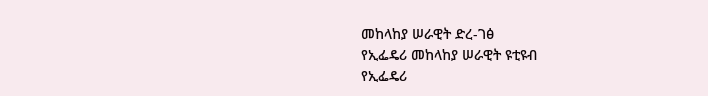መከላከያ ሠራዊት ድረ-ገፅ
የኢፌዴሪ መከላከያ ሠራዊት ዩቲዩብ
የኢፌዴሪ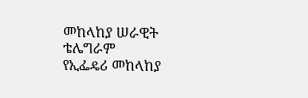መከላከያ ሠራዊት ቴሌግራም
የኢፌዴሪ መከላከያ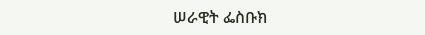ሠራዊት ፌስቡክ